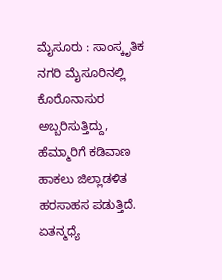ಮೈಸೂರು : ಸಾಂಸ್ಕೃತಿಕ ನಗರಿ ಮೈಸೂರಿನಲ್ಲಿ ಕೊರೊನಾಸುರ ಅಬ್ಬರಿಸುತ್ತಿದ್ದು, ಹೆಮ್ಮಾರಿಗೆ ಕಡಿವಾಣ ಹಾಕಲು ಜಿಲ್ಲಾಡಳಿತ ಹರಸಾಹಸ ಪಡುತ್ತಿದೆ. ಏತನ್ಮಧ್ಯೆ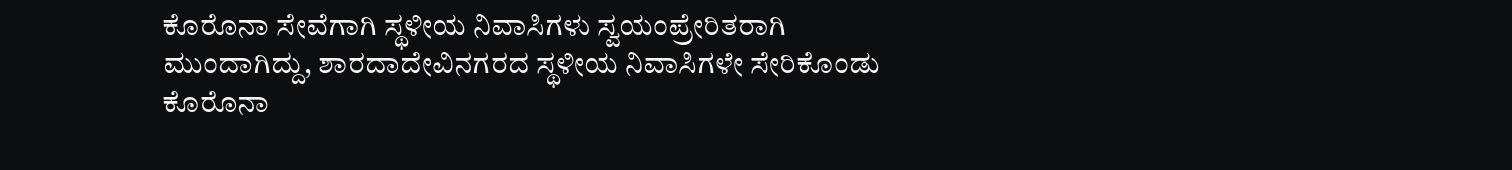ಕೊರೊನಾ ಸೇವೆಗಾಗಿ ಸ್ಥಳೀಯ ನಿವಾಸಿಗಳು ಸ್ವಯಂಪ್ರೇರಿತರಾಗಿ ಮುಂದಾಗಿದ್ದು, ಶಾರದಾದೇವಿನಗರದ ಸ್ಥಳೀಯ ನಿವಾಸಿಗಳೇ ಸೇರಿಕೊಂಡು ಕೊರೊನಾ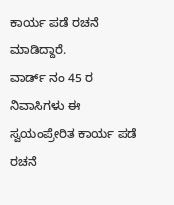ಕಾರ್ಯ ಪಡೆ ರಚನೆ ಮಾಡಿದ್ದಾರೆ.
ವಾರ್ಡ್ ನಂ 45 ರ ನಿವಾಸಿಗಳು ಈ ಸ್ವಯಂಪ್ರೇರಿತ ಕಾರ್ಯ ಪಡೆ ರಚನೆ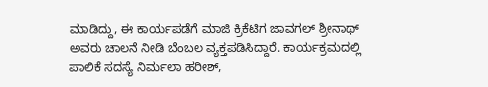ಮಾಡಿದ್ದು, ಈ ಕಾರ್ಯಪಡೆಗೆ ಮಾಜಿ ಕ್ರಿಕೆಟಿಗ ಜಾವಗಲ್ ಶ್ರೀನಾಥ್ ಅವರು ಚಾಲನೆ ನೀಡಿ ಬೆಂಬಲ ವ್ಯಕ್ತಪಡಿಸಿದ್ದಾರೆ. ಕಾರ್ಯಕ್ರಮದಲ್ಲಿ ಪಾಲಿಕೆ ಸದಸ್ಯೆ ನಿರ್ಮಲಾ ಹರೀಶ್,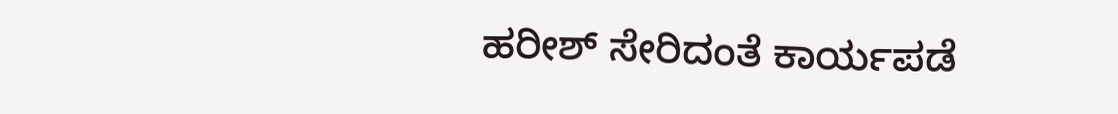ಹರೀಶ್ ಸೇರಿದಂತೆ ಕಾರ್ಯಪಡೆ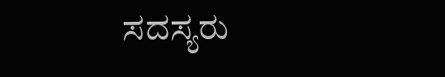ಸದಸ್ಯರು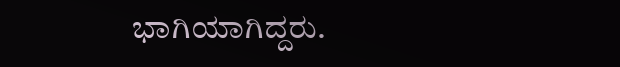ಭಾಗಿಯಾಗಿದ್ದರು.